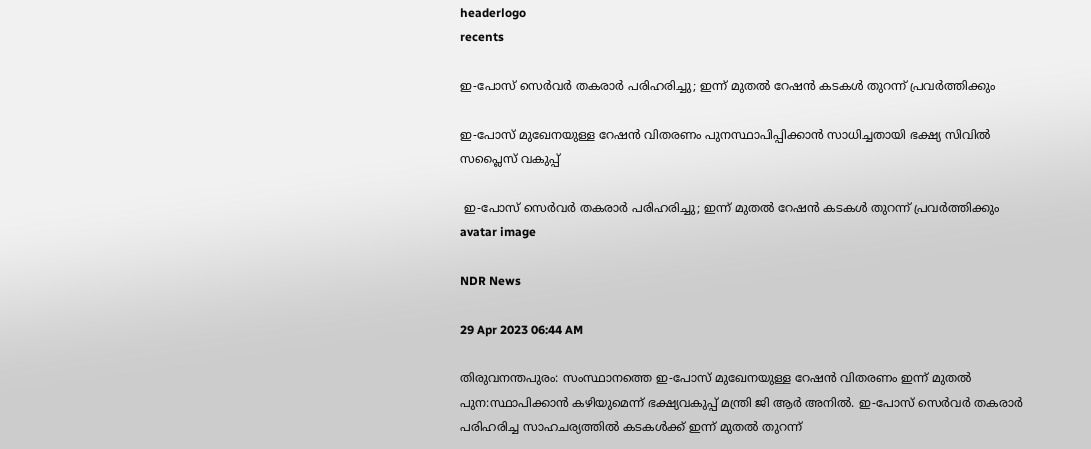headerlogo
recents

ഇ-പോസ് സെർവർ തകരാർ പരിഹരിച്ചു; ഇന്ന് മുതൽ റേഷൻ കടകൾ തുറന്ന് പ്രവർത്തിക്കും

ഇ-പോസ് മുഖേനയുള്ള റേഷന്‍ വിതരണം പുനസ്ഥാപിപ്പിക്കാൻ സാധിച്ചതായി ഭക്ഷ്യ സിവിൽ സപ്ലൈസ് വകുപ്പ്

 ഇ-പോസ് സെർവർ തകരാർ പരിഹരിച്ചു; ഇന്ന് മുതൽ റേഷൻ കടകൾ തുറന്ന് പ്രവർത്തിക്കും
avatar image

NDR News

29 Apr 2023 06:44 AM

തിരുവനന്തപുരം: സംസ്ഥാനത്തെ ഇ-പോസ് മുഖേനയുള്ള റേഷൻ വിതരണം ഇന്ന് മുതൽ പുന:സ്ഥാപിക്കാന്‍ കഴിയുമെന്ന് ഭക്ഷ്യവകുപ്പ് മന്ത്രി ജി ആർ അനിൽ. ഇ-പോസ് സെർവർ തകരാർ പരിഹരിച്ച സാഹചര്യത്തിൽ കടകൾക്ക് ഇന്ന് മുതൽ തുറന്ന്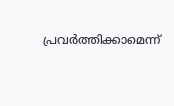പ്രവർത്തിക്കാമെന്ന്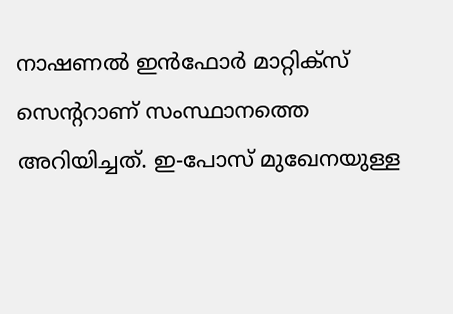നാഷണൽ ഇൻഫോർ മാറ്റിക്സ് സെന്ററാണ് സംസ്ഥാനത്തെ അറിയിച്ചത്. ഇ-പോസ് മുഖേനയുള്ള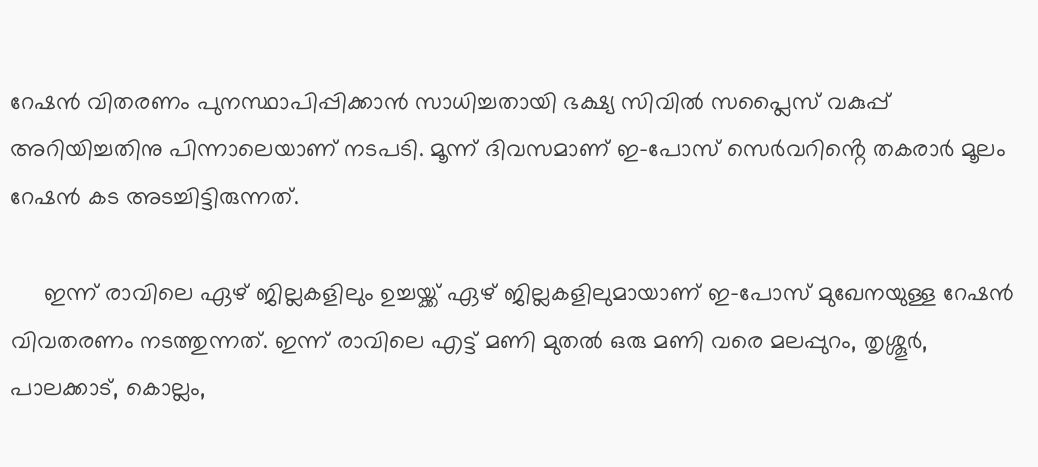റേഷന്‍ വിതരണം പുനസ്ഥാപിപ്പിക്കാൻ സാധിച്ചതായി ഭക്ഷ്യ സിവിൽ സപ്ലൈസ് വകുപ്പ് അറിയിച്ചതിനു പിന്നാലെയാണ് നടപടി. മൂന്ന് ദിവസമാണ് ഇ-പോസ് സെർവറിൻ്റെ തകരാർ മൂലം റേഷൻ കട അടച്ചിട്ടിരുന്നത്.

     ഇന്ന് രാവിലെ ഏഴ് ജില്ലകളിലും ഉച്ചയ്ക്ക് ഏഴ് ജില്ലകളിലുമായാണ് ഇ-പോസ് മുഖേനയുള്ള റേഷൻ വിവതരണം നടത്തുന്നത്. ഇന്ന് രാവിലെ എട്ട് മണി മുതല്‍ ഒരു മണി വരെ മലപ്പുറം, തൃശ്ശൂര്‍, പാലക്കാട്, കൊല്ലം,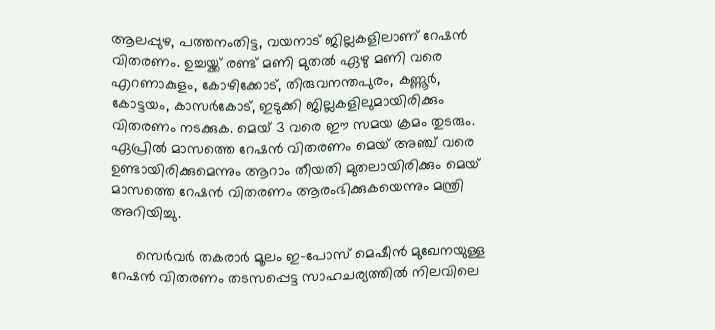ആലപ്പുഴ, പത്തനംതിട്ട, വയനാട് ജില്ലകളിലാണ് റേഷൻ വിതരണം. ഉച്ചയ്ക്ക് രണ്ട് മണി മുതല്‍ ഏഴു മണി വരെ എറണാകുളം, കോഴിക്കോട്, തിരുവനന്തപുരം, കണ്ണൂര്‍, കോട്ടയം, കാസർകോട്, ഇടുക്കി ജില്ലകളിലുമായിരിക്കും വിതരണം നടക്കുക. മെയ് 3 വരെ ഈ സമയ ക്രമം തുടരും. ഏപ്രിൽ മാസത്തെ റേഷൻ വിതരണം മെയ് അഞ്ച് വരെ ഉണ്ടായിരിക്കുമെന്നും ആറാം തീയതി മുതലായിരിക്കും മെയ് മാസത്തെ റേഷന്‍ വിതരണം ആരംഭിക്കുകയെന്നും മന്ത്രി അറിയിച്ചു.

      സെര്‍വര്‍ തകരാര്‍ മൂലം ഇ-പോസ് മെഷീന്‍ മുഖേനയുള്ള റേഷന്‍ വിതരണം തടസപ്പെട്ട സാഹചര്യത്തില്‍ നിലവിലെ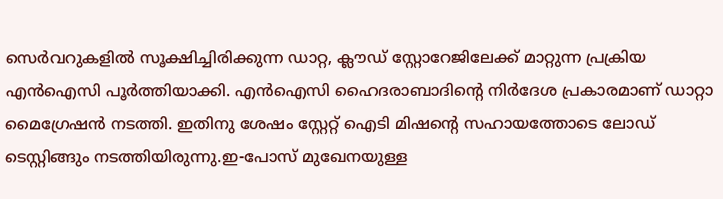സെര്‍വറുകളില്‍ സൂക്ഷിച്ചിരിക്കുന്ന ഡാറ്റ, ക്ലൗഡ് സ്റ്റോറേജിലേക്ക് മാറ്റുന്ന പ്രക്രിയ എന്‍ഐസി പൂര്‍ത്തിയാക്കി. എൻഐസി ഹൈദരാബാദിന്റെ നിര്‍ദേശ പ്രകാരമാണ് ഡാറ്റാ മൈഗ്രേഷന്‍ നടത്തി. ഇതിനു ശേഷം സ്റ്റേറ്റ് ഐടി മിഷന്റെ സഹായത്തോടെ ലോഡ് ടെസ്റ്റിങ്ങും നടത്തിയിരുന്നു.ഇ-പോസ് മുഖേനയുള്ള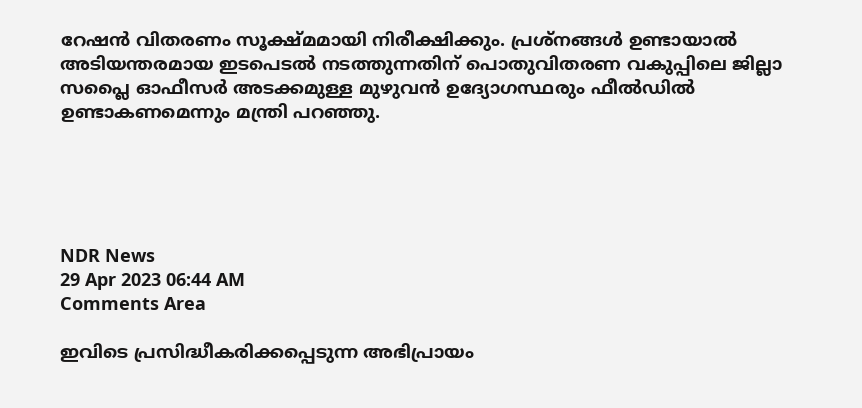റേഷന്‍ വിതരണം സൂക്ഷ്മമായി നിരീക്ഷിക്കും. പ്രശ്നങ്ങള്‍ ഉണ്ടായാൽ അടിയന്തരമായ ഇടപെടല്‍ നടത്തുന്നതിന് പൊതുവിതരണ വകുപ്പിലെ ജില്ലാ സപ്ലൈ ഓഫീസര്‍ അടക്കമുള്ള മുഴുവന്‍ ഉദ്യോഗസ്ഥരും ഫീല്‍ഡില്‍ ഉണ്ടാകണമെന്നും മന്ത്രി പറഞ്ഞു.





NDR News
29 Apr 2023 06:44 AM
Comments Area

ഇവിടെ പ്രസിദ്ധീകരിക്കപ്പെടുന്ന അഭിപ്രായം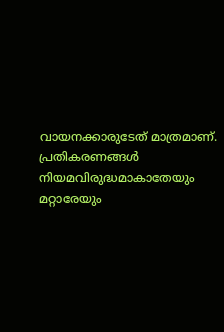വായനക്കാരുടേത് മാത്രമാണ്. പ്രതികരണങ്ങൾ നിയമവിരുദ്ധമാകാതേയും മറ്റാരേയും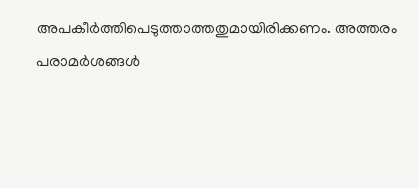അപകീർത്തിപെടുത്താത്തതുമായിരിക്കണം. അത്തരം പരാമർശങ്ങൾ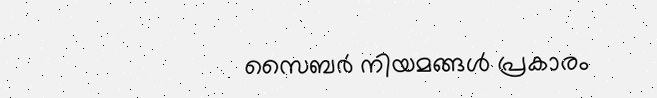സൈബർ നിയമങ്ങൾ പ്രകാരം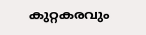കുറ്റകരവും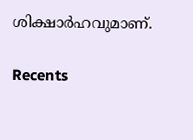ശിക്ഷാർഹവുമാണ്.

Recents